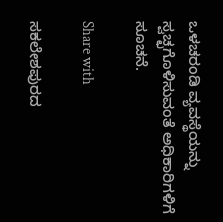ಒಳಚರಂಡಿ ವ್ಯವಸ್ಥೆಯನ್ನು  ಸ್ವಚ್ಛಗೊಳಿಸುವಂತೆ ಅಧಿಕಾರಿಗಳಿಗೆ ಸೂಚನೆ.

Share with

ಸಕಲೇಶಪುರದ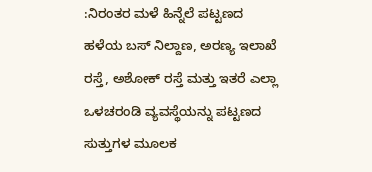:ನಿರಂತರ ಮಳೆ ಹಿನ್ನೆಲೆ ಪಟ್ಟಣದ ಹಳೆಯ ಬಸ್ ನಿಲ್ದಾಣ, ಅರಣ್ಯ ಇಲಾಖೆ ರಸ್ತೆ, ಅಶೋಕ್ ರಸ್ತೆ ಮತ್ತು ಇತರೆ ಎಲ್ಲಾ ಒಳಚರಂಡಿ ವ್ಯವಸ್ಥೆಯನ್ನು ಪಟ್ಟಣದ ಸುತ್ತುಗಳ ಮೂಲಕ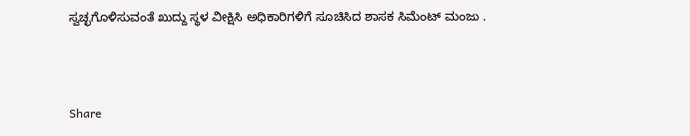ಸ್ವಚ್ಛಗೊಳಿಸುವಂತೆ ಖುದ್ದು ಸ್ಥಳ ವೀಕ್ಷಿಸಿ ಅಧಿಕಾರಿಗಳಿಗೆ ಸೂಚಿಸಿದ ಶಾಸಕ ಸಿಮೆಂಟ್ ಮಂಜು .



Share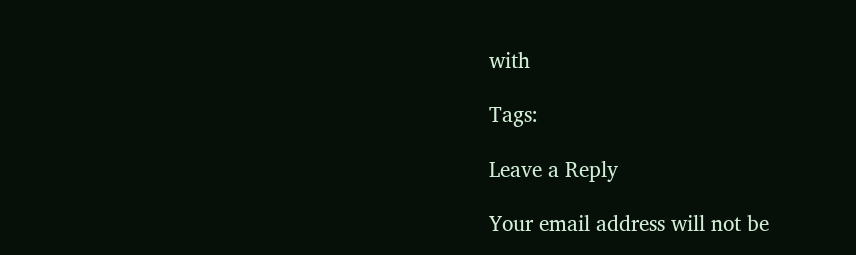with

Tags:

Leave a Reply

Your email address will not be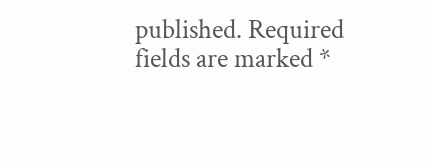published. Required fields are marked *